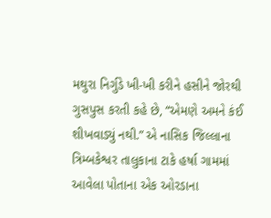મથુરા નિર્ગુડે ખી-ખી કરીને હસીને જોરથી ગુસપુસ કરતી કહે છે, “એમણે અમને કંઈ શીખવાડ્યું નથી.” એ નાસિક જિલ્લાના ત્રિમ્બકેશ્વર તાલુકાના ટાકે હર્ષા ગામમાં આવેલા પોતાના એક ઓરડાના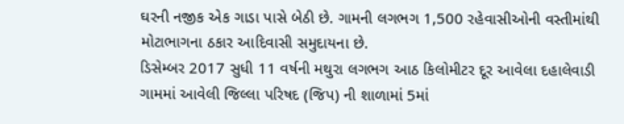ઘરની નજીક એક ગાડા પાસે બેઠી છે. ગામની લગભગ 1,500 રહેવાસીઓની વસ્તીમાંથી મોટાભાગના ઠકાર આદિવાસી સમુદાયના છે.
ડિસેમ્બર 2017 સુધી 11 વર્ષની મથુરા લગભગ આઠ કિલોમીટર દૂર આવેલા દહાલેવાડી ગામમાં આવેલી જિલ્લા પરિષદ (જિપ) ની શાળામાં 5માં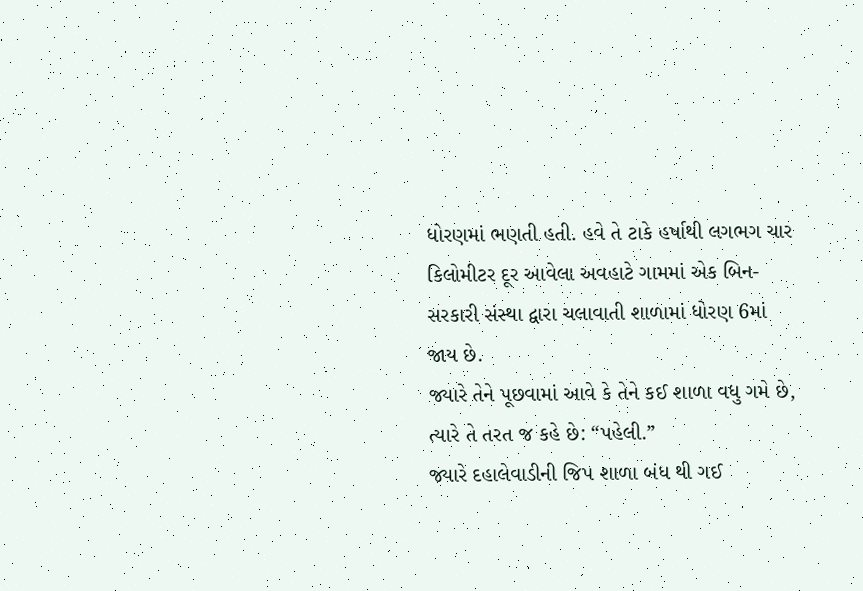ધોરણમાં ભણતી હતી. હવે તે ટાકે હર્ષાથી લગભગ ચાર કિલોમીટર દૂર આવેલા અવહાટે ગામમાં એક બિન-સરકારી સંસ્થા દ્વારા ચલાવાતી શાળામાં ધોરણ 6માં જાય છે.
જ્યારે તેને પૂછવામાં આવે કે તેને કઈ શાળા વધુ ગમે છે, ત્યારે તે તરત જ કહે છે: “પહેલી.”
જ્યારે દહાલેવાડીની જિપ શાળા બંધ થી ગઈ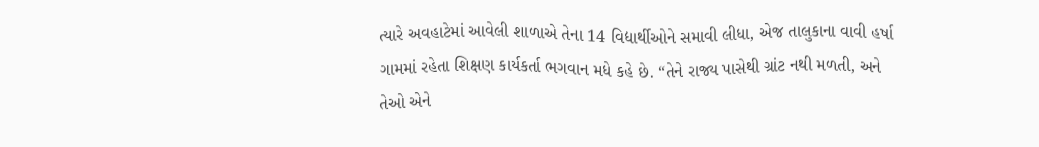ત્યારે અવહાટેમાં આવેલી શાળાએ તેના 14 વિદ્યાર્થીઓને સમાવી લીધા, એજ તાલુકાના વાવી હર્ષા ગામમાં રહેતા શિક્ષણ કાર્યકર્તા ભગવાન મધે કહે છે. “તેને રાજ્ય પાસેથી ગ્રાંટ નથી મળતી, અને તેઓ એને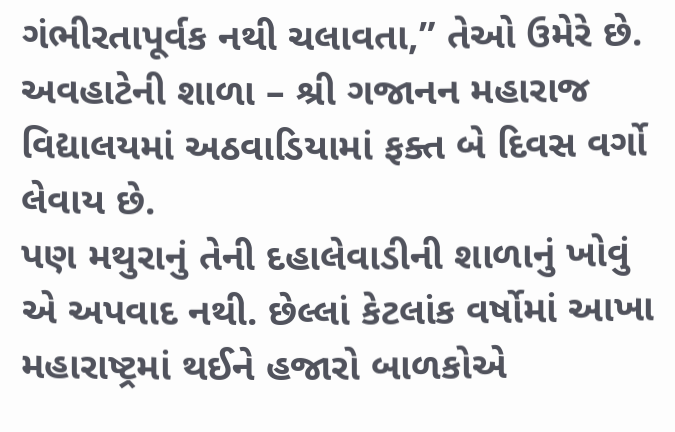ગંભીરતાપૂર્વક નથી ચલાવતા,” તેઓ ઉમેરે છે. અવહાટેની શાળા – શ્રી ગજાનન મહારાજ વિદ્યાલયમાં અઠવાડિયામાં ફક્ત બે દિવસ વર્ગો લેવાય છે.
પણ મથુરાનું તેની દહાલેવાડીની શાળાનું ખોવું એ અપવાદ નથી. છેલ્લાં કેટલાંક વર્ષોમાં આખા મહારાષ્ટ્રમાં થઈને હજારો બાળકોએ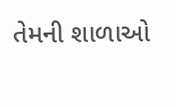તેમની શાળાઓ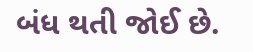બંધ થતી જોઈ છે.